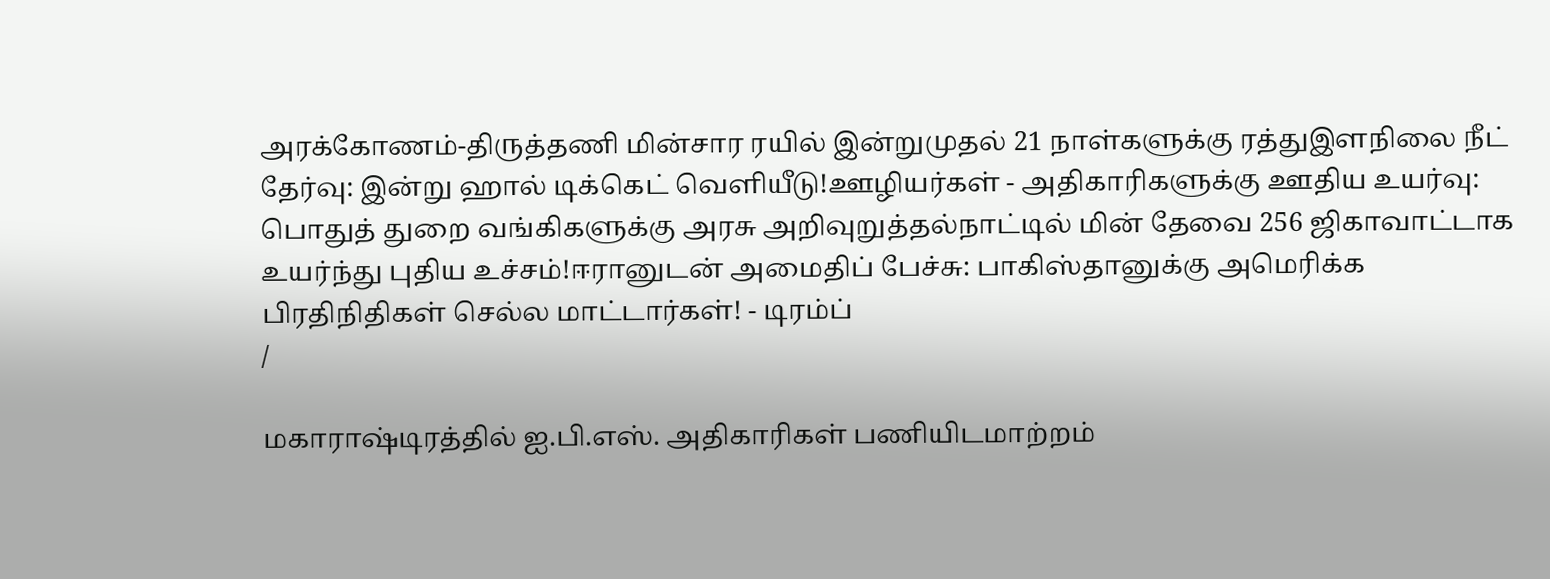அரக்கோணம்-திருத்தணி மின்சார ரயில் இன்றுமுதல் 21 நாள்களுக்கு ரத்துஇளநிலை நீட் தேர்வு: இன்று ஹால் டிக்கெட் வெளியீடு!ஊழியர்கள் - அதிகாரிகளுக்கு ஊதிய உயர்வு: பொதுத் துறை வங்கிகளுக்கு அரசு அறிவுறுத்தல்நாட்டில் மின் தேவை 256 ஜிகாவாட்டாக உயர்ந்து புதிய உச்சம்!ஈரானுடன் அமைதிப் பேச்சு: பாகிஸ்தானுக்கு அமெரிக்க பிரதிநிதிகள் செல்ல மாட்டார்கள்! - டிரம்ப்
/

மகாராஷ்டிரத்தில் ஐ.பி.எஸ். அதிகாரிகள் பணியிடமாற்றம்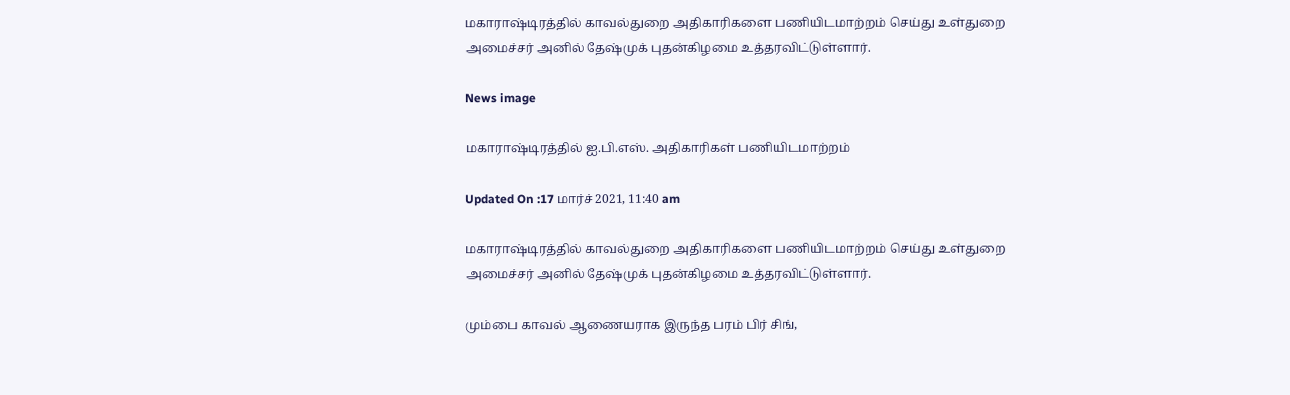மகாராஷ்டிரத்தில் காவல்துறை அதிகாரிகளை பணியிடமாற்றம் செய்து உள்துறை அமைச்சர் அனில் தேஷ்முக் புதன்கிழமை உத்தரவிட்டுள்ளார்.

News image

மகாராஷ்டிரத்தில் ஐ.பி.எஸ். அதிகாரிகள் பணியிடமாற்றம்

Updated On :17 மார்ச் 2021, 11:40 am

மகாராஷ்டிரத்தில் காவல்துறை அதிகாரிகளை பணியிடமாற்றம் செய்து உள்துறை அமைச்சர் அனில் தேஷ்முக் புதன்கிழமை உத்தரவிட்டுள்ளார்.

மும்பை காவல் ஆணையராக இருந்த பரம் பிர் சிங்,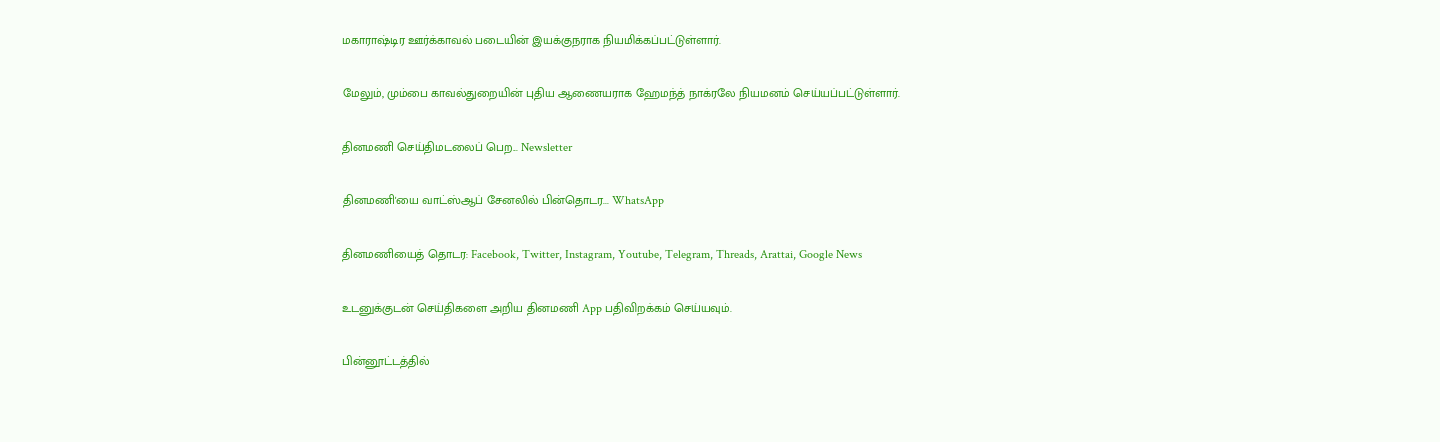மகாராஷ்டிர ஊர்க்காவல் படையின் இயக்குநராக நியமிக்கப்பட்டுள்ளார்.

மேலும், மும்பை காவல்துறையின் புதிய ஆணையராக ஹேமந்த் நாக்ரலே நியமனம் செய்யப்பட்டுள்ளார்.

தினமணி செய்திமடலைப் பெற... Newsletter

தினமணி'யை வாட்ஸ்ஆப் சேனலில் பின்தொடர... WhatsApp

தினமணியைத் தொடர: Facebook, Twitter, Instagram, Youtube, Telegram, Threads, Arattai, Google News

உடனுக்குடன் செய்திகளை அறிய தினமணி App பதிவிறக்கம் செய்யவும்.

பின்னூட்டத்தில்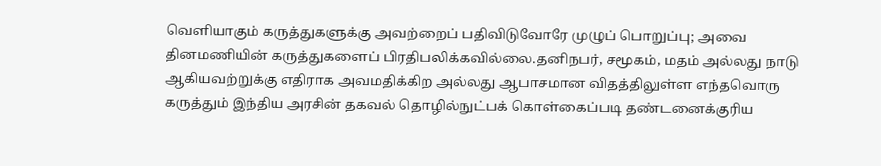வெளியாகும் கருத்துகளுக்கு அவற்றைப் பதிவிடுவோரே முழுப் பொறுப்பு; அவை தினமணியின் கருத்துகளைப் பிரதிபலிக்கவில்லை.தனிநபர், சமூகம், மதம் அல்லது நாடு ஆகியவற்றுக்கு எதிராக அவமதிக்கிற அல்லது ஆபாசமான விதத்திலுள்ள எந்தவொரு கருத்தும் இந்திய அரசின் தகவல் தொழில்நுட்பக் கொள்கைப்படி தண்டனைக்குரிய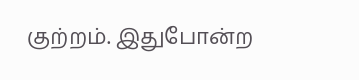குற்றம். இதுபோன்ற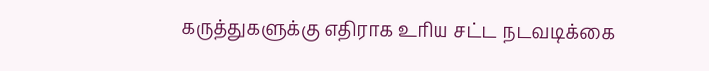கருத்துகளுக்கு எதிராக உரிய சட்ட நடவடிக்கை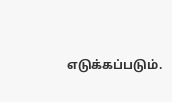எடுக்கப்படும்.